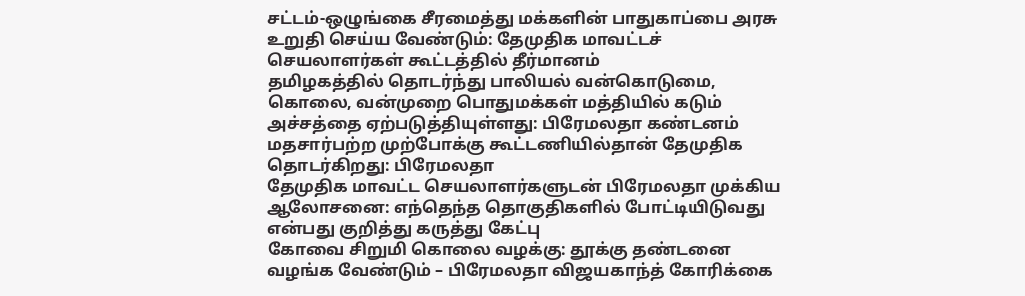சட்டம்-ஒழுங்கை சீரமைத்து மக்களின் பாதுகாப்பை அரசு உறுதி செய்ய வேண்டும்: தேமுதிக மாவட்டச் செயலாளர்கள் கூட்டத்தில் தீர்மானம்
தமிழகத்தில் தொடர்ந்து பாலியல் வன்கொடுமை, கொலை, வன்முறை பொதுமக்கள் மத்தியில் கடும் அச்சத்தை ஏற்படுத்தியுள்ளது: பிரேமலதா கண்டனம்
மதசார்பற்ற முற்போக்கு கூட்டணியில்தான் தேமுதிக தொடர்கிறது: பிரேமலதா
தேமுதிக மாவட்ட செயலாளர்களுடன் பிரேமலதா முக்கிய ஆலோசனை: எந்தெந்த தொகுதிகளில் போட்டியிடுவது என்பது குறித்து கருத்து கேட்பு
கோவை சிறுமி கொலை வழக்கு: தூக்கு தண்டனை வழங்க வேண்டும் – பிரேமலதா விஜயகாந்த் கோரிக்கை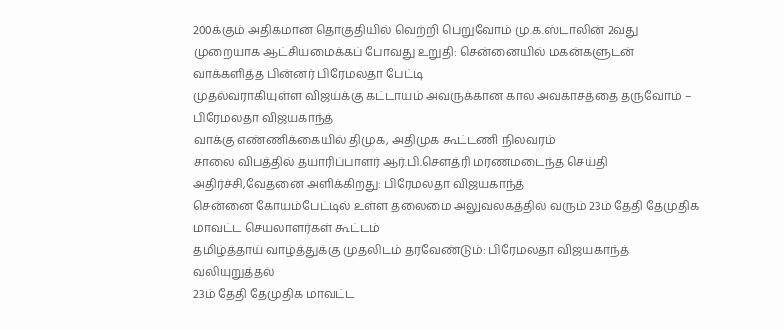200க்கும் அதிகமான தொகுதியில் வெற்றி பெறுவோம் மு.க.ஸ்டாலின் 2வது முறையாக ஆட்சியமைக்கப் போவது உறுதி: சென்னையில் மகன்களுடன் வாக்களித்த பின்னர் பிரேமலதா பேட்டி
முதல்வராகியுள்ள விஜய்க்கு கட்டாயம் அவருக்கான கால அவகாசத்தை தருவோம் – பிரேமலதா விஜயகாந்த்
வாக்கு எண்ணிக்கையில் திமுக, அதிமுக கூட்டணி நிலவரம்
சாலை விபத்தில் தயாரிப்பாளர் ஆர்.பி.சௌத்ரி மரணமடைந்த செய்தி அதிர்ச்சி,வேதனை அளிக்கிறது: பிரேமலதா விஜயகாந்த்
சென்னை கோயம்பேட்டில் உள்ள தலைமை அலுவலகத்தில் வரும் 23ம் தேதி தேமுதிக மாவட்ட செயலாளர்கள் கூட்டம்
தமிழ்த்தாய் வாழ்த்துக்கு முதலிடம் தரவேண்டும்: பிரேமலதா விஜயகாந்த் வலியுறுத்தல்
23ம் தேதி தேமுதிக மாவட்ட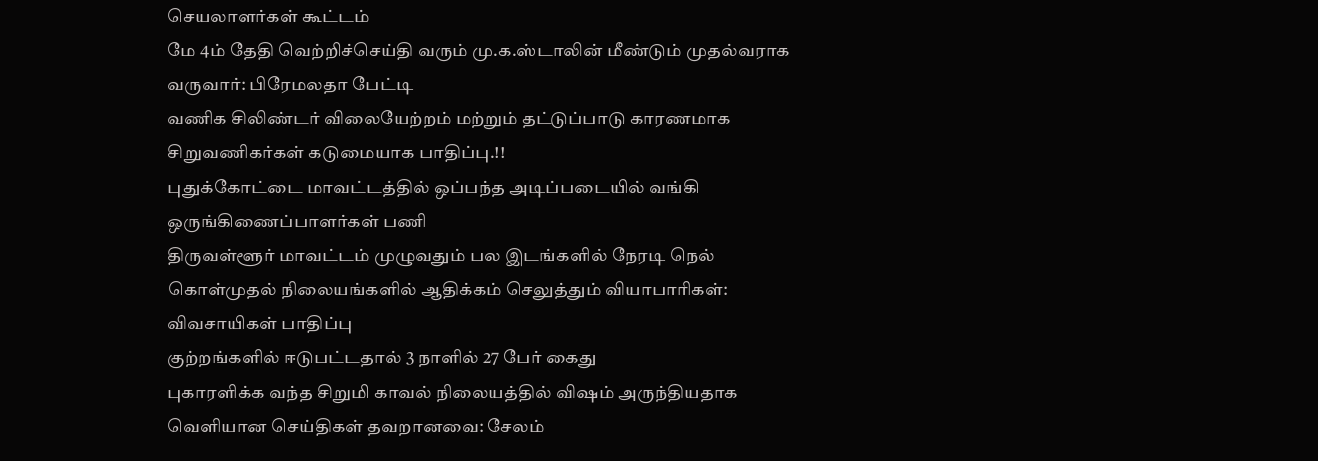செயலாளர்கள் கூட்டம்
மே 4ம் தேதி வெற்றிச்செய்தி வரும் மு.க.ஸ்டாலின் மீண்டும் முதல்வராக வருவார்: பிரேமலதா பேட்டி
வணிக சிலிண்டர் விலையேற்றம் மற்றும் தட்டுப்பாடு காரணமாக சிறுவணிகர்கள் கடுமையாக பாதிப்பு.!!
புதுக்கோட்டை மாவட்டத்தில் ஒப்பந்த அடிப்படையில் வங்கி ஒருங்கிணைப்பாளர்கள் பணி
திருவள்ளூர் மாவட்டம் முழுவதும் பல இடங்களில் நேரடி நெல் கொள்முதல் நிலையங்களில் ஆதிக்கம் செலுத்தும் வியாபாரிகள்: விவசாயிகள் பாதிப்பு
குற்றங்களில் ஈடுபட்டதால் 3 நாளில் 27 பேர் கைது
புகாரளிக்க வந்த சிறுமி காவல் நிலையத்தில் விஷம் அருந்தியதாக வெளியான செய்திகள் தவறானவை: சேலம்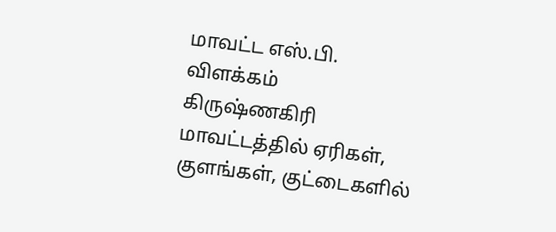மாவட்ட எஸ்.பி. விளக்கம்
கிருஷ்ணகிரி மாவட்டத்தில் ஏரிகள், குளங்கள், குட்டைகளில்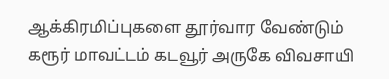ஆக்கிரமிப்புகளை தூர்வார வேண்டும்
கரூர் மாவட்டம் கடவூர் அருகே விவசாயி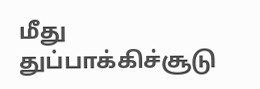மீது துப்பாக்கிச்சூடு